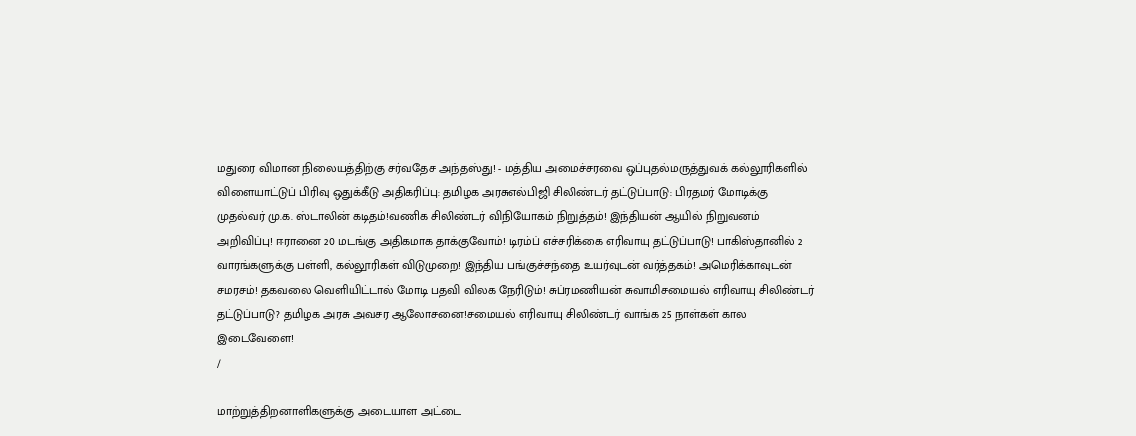மதுரை விமான நிலையத்திற்கு சர்வதேச அந்தஸ்து! - மத்திய அமைச்சரவை ஒப்புதல்மருத்துவக் கல்லூரிகளில் விளையாட்டுப் பிரிவு ஒதுக்கீடு அதிகரிப்பு: தமிழக அரசுஎல்பிஜி சிலிண்டர் தட்டுப்பாடு: பிரதமர் மோடிக்கு முதல்வர் மு.க. ஸ்டாலின் கடிதம்!வணிக சிலிண்டர் விநியோகம் நிறுத்தம்! இந்தியன் ஆயில் நிறுவனம் அறிவிப்பு! ஈரானை 20 மடங்கு அதிகமாக தாக்குவோம்! டிரம்ப் எச்சரிக்கை எரிவாயு தட்டுப்பாடு! பாகிஸ்தானில் 2 வாரங்களுக்கு பள்ளி, கல்லூரிகள் விடுமுறை! இந்திய பங்குச்சந்தை உயர்வுடன் வர்த்தகம்! அமெரிக்காவுடன் சமரசம்! தகவலை வெளியிட்டால் மோடி பதவி விலக நேரிடும்! சுப்ரமணியன் சுவாமிசமையல் எரிவாயு சிலிண்டர் தட்டுப்பாடு? தமிழக அரசு அவசர ஆலோசனை!சமையல் எரிவாயு சிலிண்டர் வாங்க 25 நாள்கள் கால இடைவேளை!
/

மாற்றுத்திறனாளிகளுக்கு அடையாள அட்டை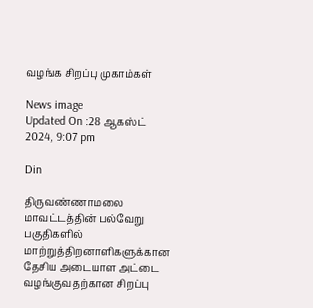வழங்க சிறப்பு முகாம்கள்

News image
Updated On :28 ஆகஸ்ட் 2024, 9:07 pm

Din

திருவண்ணாமலை மாவட்டத்தின் பல்வேறு பகுதிகளில் மாற்றுத்திறனாளிகளுக்கான தேசிய அடையாள அட்டை வழங்குவதற்கான சிறப்பு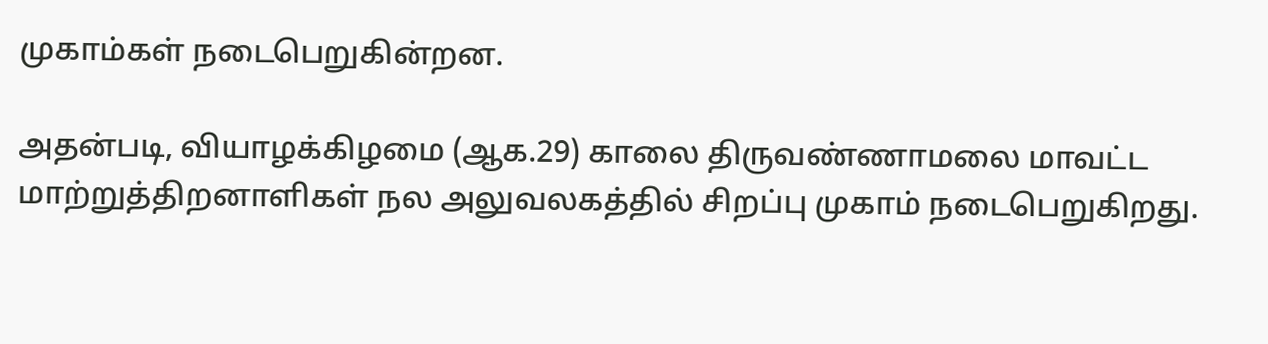முகாம்கள் நடைபெறுகின்றன.

அதன்படி, வியாழக்கிழமை (ஆக.29) காலை திருவண்ணாமலை மாவட்ட மாற்றுத்திறனாளிகள் நல அலுவலகத்தில் சிறப்பு முகாம் நடைபெறுகிறது.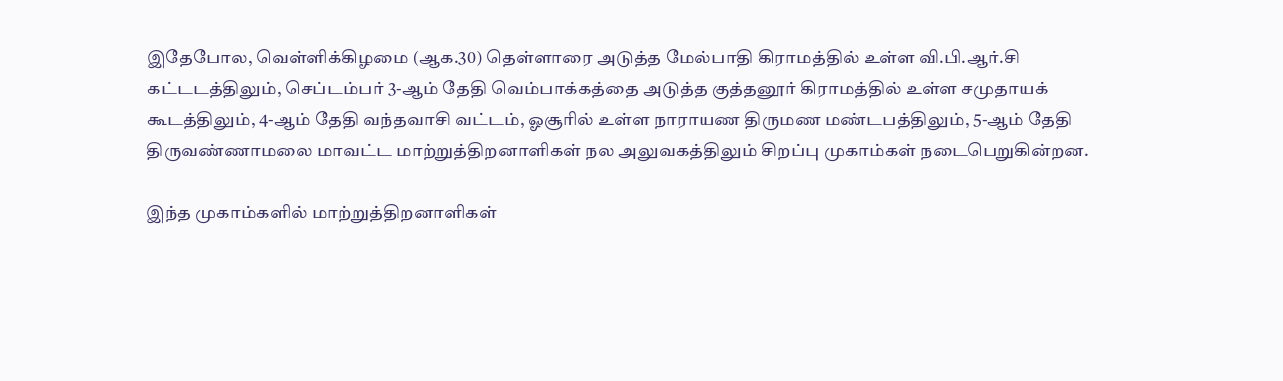இதேபோல, வெள்ளிக்கிழமை (ஆக.30) தெள்ளாரை அடுத்த மேல்பாதி கிராமத்தில் உள்ள வி.பி.ஆர்.சி கட்டடத்திலும், செப்டம்பர் 3-ஆம் தேதி வெம்பாக்கத்தை அடுத்த குத்தனூர் கிராமத்தில் உள்ள சமுதாயக் கூடத்திலும், 4-ஆம் தேதி வந்தவாசி வட்டம், ஓசூரில் உள்ள நாராயண திருமண மண்டபத்திலும், 5-ஆம் தேதி திருவண்ணாமலை மாவட்ட மாற்றுத்திறனாளிகள் நல அலுவகத்திலும் சிறப்பு முகாம்கள் நடைபெறுகின்றன.

இந்த முகாம்களில் மாற்றுத்திறனாளிகள்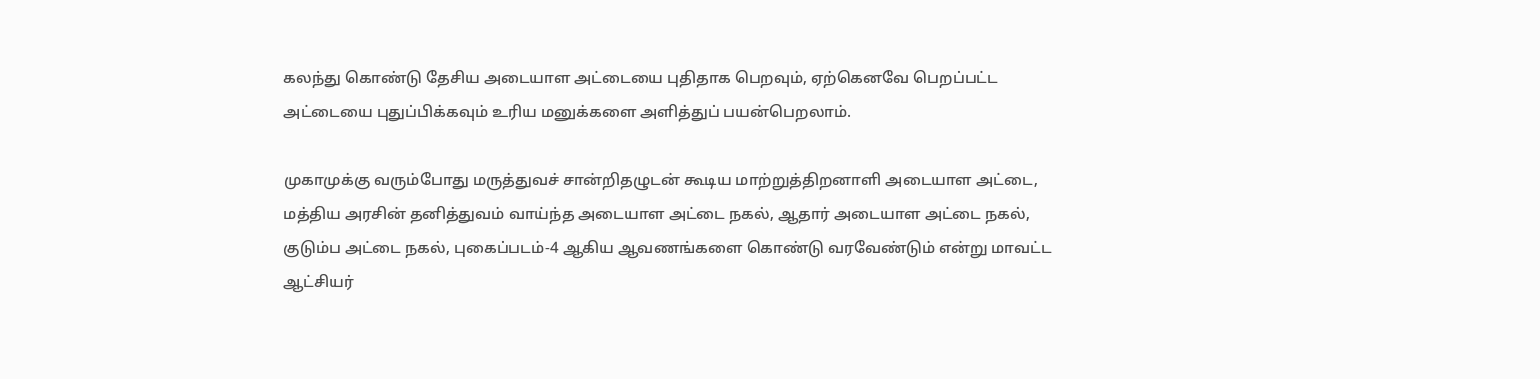கலந்து கொண்டு தேசிய அடையாள அட்டையை புதிதாக பெறவும், ஏற்கெனவே பெறப்பட்ட அட்டையை புதுப்பிக்கவும் உரிய மனுக்களை அளித்துப் பயன்பெறலாம்.

முகாமுக்கு வரும்போது மருத்துவச் சான்றிதழுடன் கூடிய மாற்றுத்திறனாளி அடையாள அட்டை, மத்திய அரசின் தனித்துவம் வாய்ந்த அடையாள அட்டை நகல், ஆதார் அடையாள அட்டை நகல், குடும்ப அட்டை நகல், புகைப்படம்-4 ஆகிய ஆவணங்களை கொண்டு வரவேண்டும் என்று மாவட்ட ஆட்சியர்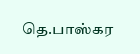தெ.பாஸ்கர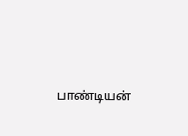பாண்டியன்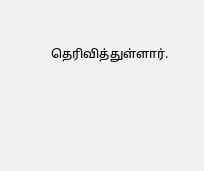தெரிவித்துள்ளார்.